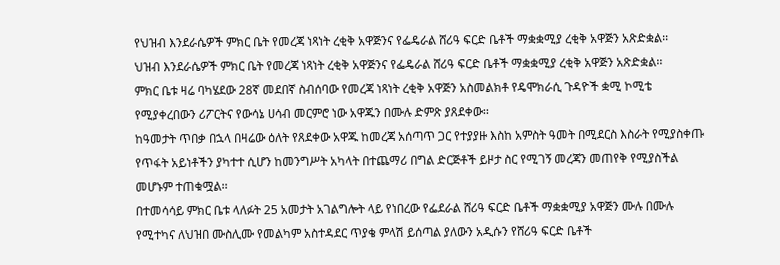የህዝብ እንደራሴዎች ምክር ቤት የመረጃ ነጻነት ረቂቅ አዋጅንና የፌዴራል ሸሪዓ ፍርድ ቤቶች ማቋቋሚያ ረቂቅ አዋጅን አጽድቋል፡፡
ህዝብ እንደራሴዎች ምክር ቤት የመረጃ ነጻነት ረቂቅ አዋጅንና የፌዴራል ሸሪዓ ፍርድ ቤቶች ማቋቋሚያ ረቂቅ አዋጅን አጽድቋል፡፡
ምክር ቤቱ ዛሬ ባካሄደው 28ኛ መደበኛ ስብሰባው የመረጃ ነጻነት ረቂቅ አዋጅን አስመልክቶ የዴሞክራሲ ጉዳዮች ቋሚ ኮሚቴ የሚያቀረበውን ሪፖርትና የውሳኔ ሀሳብ መርምሮ ነው አዋጁን በሙሉ ድምጽ ያጸደቀው፡፡
ከዓመታት ጥበቃ በኋላ በዛሬው ዕለት የጸደቀው አዋጁ ከመረጃ አሰጣጥ ጋር የተያያዙ እስከ አምስት ዓመት በሚደርስ እስራት የሚያስቀጡ የጥፋት አይነቶችን ያካተተ ሲሆን ከመንግሥት አካላት በተጨማሪ በግል ድርጅቶች ይዞታ ስር የሚገኝ መረጃን መጠየቅ የሚያስችል መሆኑም ተጠቁሟል፡፡
በተመሳሳይ ምክር ቤቱ ላለፉት 25 አመታት አገልግሎት ላይ የነበረው የፌደራል ሸሪዓ ፍርድ ቤቶች ማቋቋሚያ አዋጅን ሙሉ በሙሉ የሚተካና ለህዝበ ሙስሊሙ የመልካም አስተዳደር ጥያቄ ምላሽ ይሰጣል ያለውን አዲሱን የሸሪዓ ፍርድ ቤቶች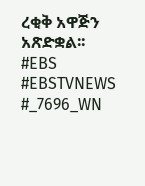ረቂቅ አዋጅን አጽድቋል፡፡
#EBS
#EBSTVNEWS
#_7696_WN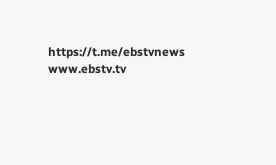https://t.me/ebstvnews
www.ebstv.tv